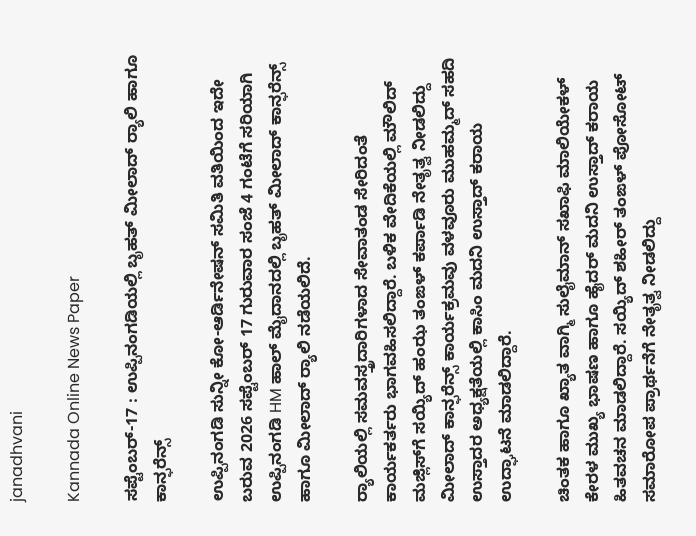janadhvani

Kannada Online News Paper

ಸಪ್ಟೆಂಬರ್-17 : ಉಪ್ಪಿನಂಗಡಿಯಲ್ಲಿ ಬೃಹತ್ ಮೀಲಾದ್ ರ‌್ಯಾಲಿ ಹಾಗೂ ಕಾನ್ಫರೆನ್ಸ್

ಉಪ್ಪಿನಂಗಡಿ ಸುನ್ನೀ ಕೋ-ಆರ್ಡಿನೇಷನ್ ಸಮಿತಿ ವತಿಯಿಂದ ಇದೇ ಬರುವ 2026 ಸಪ್ಟೆಂಬರ್ 17 ಗುರುವಾರ ಸಂಜೆ 4 ಗಂಟೆಗೆ ಸರಿಯಾಗಿ ಉಪ್ಪಿನಂಗಡಿ HM ಹಾಲ್ ಮೈದಾನದಲ್ಲಿ ಬೃಹತ್ ಮೀಲಾದ್ ಕಾನ್ಫರೆನ್ಸ್ ಹಾಗೂ ಮೀಲಾದ್ ರ‌್ಯಾಲಿ ನಡೆಯಲಿದೆ.

ರ‌್ಯಾಲಿಯಲ್ಲಿ ಸಮವಸ್ತ್ರದಾರಿಗಳಾದ ಸೇವಾತಂಡ ಸೇರಿದಂತೆ ಕಾರ್ಯಕರ್ತರು ಭಾಗವಹಿಸಲಿದ್ದಾರೆ. ಬಳಿಕ ವೇದಿಕೆಯಲ್ಲಿ ಮೌಲಿದ್ ಮಜ್ಲಿಸ್‌ಗೆ ಸಯ್ಯಿದ್ ಹಂಝ ತಂಙಳ್ ಕರ್ಪಾಡಿ ನೇತೃತ್ವ ನೀಡಲಿದ್ದು ಮೀಲಾದ್ ಕಾನ್ಫರೆನ್ಸ್ ಕಾರ್ಯಕ್ರಮವು ವಳವೂರು ಮುಹಮ್ಮದ್ ಸಹದಿ ಉಸ್ತಾದರ ಅಧ್ಯಕ್ಷತೆಯಲ್ಲಿ ಕಾಸಿಂ ಮದನಿ ಉಸ್ತಾದ್ ಕರಾಯ ಉದ್ಘಾಟನೆ ಮಾಡಲಿದ್ದಾರೆ.

ಚಿಂತಕ ಹಾಗೂ ಖ್ಯಾತ ವಾಗ್ಮಿ ಸುಲೈಮಾನ್ ಸಖಾಫಿ ಮಾಲಿಯೇಕಳ್ ಕೇರಳ ಮುಖ್ಯ ಭಾಷಣ ಹಾಗೂ ಹೈದರ್ ಮದನಿ ಉಸ್ತಾದ್ ಕರಾಯ ಹಿತವಚನ ಮಾಡಲಿದ್ದಾರೆ. ಸಯ್ಯಿದ್ ಶಹೀರ್ ತಂಙಳ್ ಪೋಸೋಟ್ ಸಮಾರೋಪ ಪ್ರಾರ್ಥನೆಗೆ ನೇತೃತ್ವ ನೀಡಲಿದ್ದು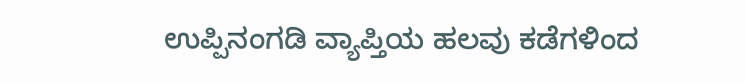ಉಪ್ಪಿನಂಗಡಿ ವ್ಯಾಪ್ತಿಯ ಹಲವು ಕಡೆಗಳಿಂದ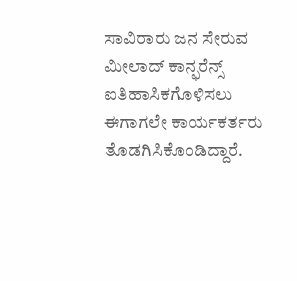ಸಾವಿರಾರು ಜನ ಸೇರುವ ಮೀಲಾದ್ ಕಾನ್ಫರೆನ್ಸ್ ಐತಿಹಾಸಿಕಗೊಳಿಸಲು ಈಗಾಗಲೇ ಕಾರ್ಯಕರ್ತರು ತೊಡಗಿಸಿಕೊಂಡಿದ್ದಾರೆ.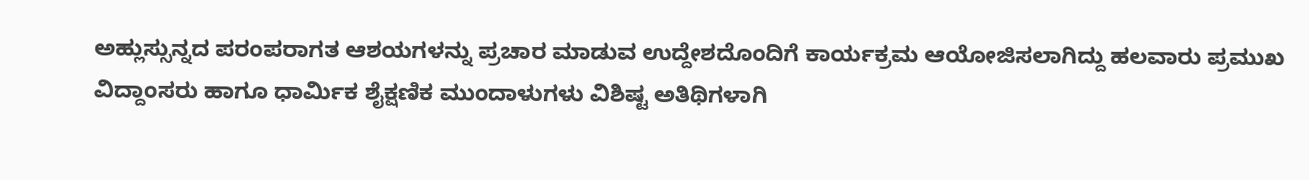ಅಹ್ಲುಸ್ಸುನ್ನದ ಪರಂಪರಾಗತ ಆಶಯಗಳನ್ನು ಪ್ರಚಾರ ಮಾಡುವ ಉದ್ದೇಶದೊಂದಿಗೆ ಕಾರ್ಯಕ್ರಮ ಆಯೋಜಿಸಲಾಗಿದ್ದು ಹಲವಾರು ಪ್ರಮುಖ ವಿದ್ದಾಂಸರು ಹಾಗೂ ಧಾರ್ಮಿಕ ಶೈಕ್ಷಣಿಕ ಮುಂದಾಳುಗಳು ವಿಶಿಷ್ಟ ಅತಿಥಿಗಳಾಗಿ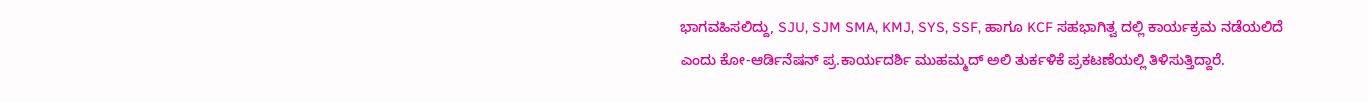ಭಾಗವಹಿಸಲಿದ್ದು, SJU, SJM SMA, KMJ, SYS, SSF, ಹಾಗೂ KCF ಸಹಭಾಗಿತ್ವ ದಲ್ಲಿ ಕಾರ್ಯಕ್ರಮ ನಡೆಯಲಿದೆ ಎಂದು ಕೋ-ಆರ್ಡಿನೆಷನ್ ಪ್ರ.ಕಾರ್ಯದರ್ಶಿ ಮುಹಮ್ಮದ್ ಅಲಿ ತುರ್ಕಳಿಕೆ ಪ್ರಕಟಣೆಯಲ್ಲಿ ತಿಳಿಸುತ್ತಿದ್ದಾರೆ.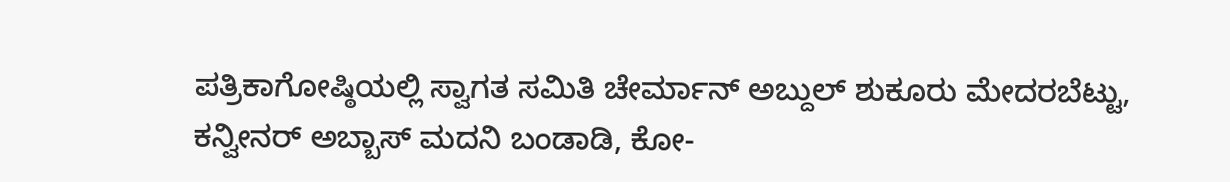ಪತ್ರಿಕಾಗೋಷ್ಠಿಯಲ್ಲಿ ಸ್ವಾಗತ ಸಮಿತಿ ಚೇರ್ಮಾನ್ ಅಬ್ದುಲ್ ಶುಕೂರು ಮೇದರಬೆಟ್ಟು, ಕನ್ವೀನರ್ ಅಬ್ಬಾಸ್ ಮದನಿ ಬಂಡಾಡಿ, ಕೋ-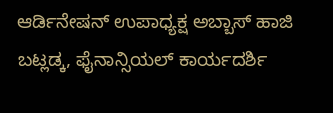ಆರ್ಡಿನೇಷನ್ ಉಪಾಧ್ಯಕ್ಷ ಅಬ್ಬಾಸ್ ಹಾಜಿ ಬಟ್ಲಡ್ಕ, ಫೈನಾನ್ಸಿಯಲ್ ಕಾರ್ಯದರ್ಶಿ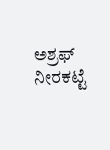ಅಶ್ರಫ್ ನೀರಕಟ್ಟೆ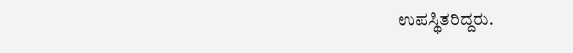ಉಪಸ್ಥಿತರಿದ್ದರು.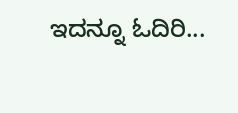ಇದನ್ನೂ ಓದಿರಿ...